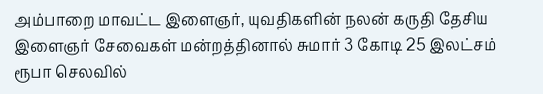அம்பாறை மாவட்ட இளைஞர், யுவதிகளின் நலன் கருதி தேசிய இளைஞர் சேவைகள் மன்றத்தினால் சுமார் 3 கோடி 25 இலட்சம் ரூபா செலவில்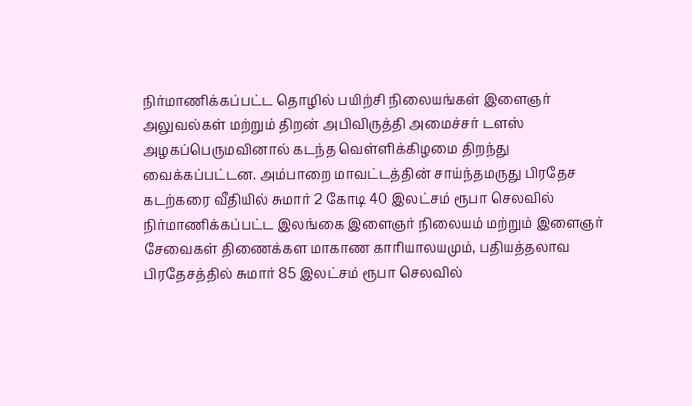நிர்மாணிக்கப்பட்ட தொழில் பயிற்சி நிலையங்கள் இளைஞர் அலுவல்கள் மற்றும் திறன் அபிவிருத்தி அமைச்சர் டளஸ் அழகப்பெருமவினால் கடந்த வெள்ளிக்கிழமை திறந்து வைக்கப்பட்டன. அம்பாறை மாவட்டத்தின் சாய்ந்தமருது பிரதேச கடற்கரை வீதியில் சுமார் 2 கோடி 40 இலட்சம் ரூபா செலவில் நிர்மாணிக்கப்பட்ட இலங்கை இளைஞர் நிலையம் மற்றும் இளைஞர் சேவைகள் திணைக்கள மாகாண காரியாலயமும், பதியத்தலாவ பிரதேசத்தில் சுமார் 85 இலட்சம் ரூபா செலவில்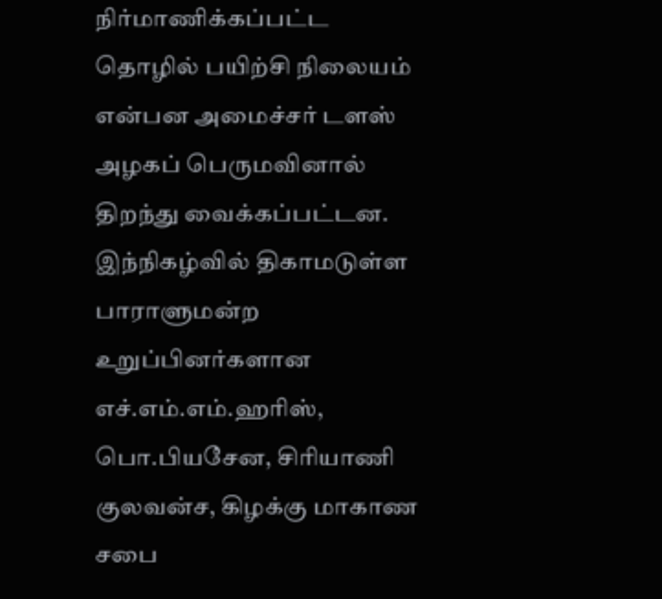நிர்மாணிக்கப்பட்ட தொழில் பயிற்சி நிலையம் என்பன அமைச்சர் டளஸ் அழகப் பெருமவினால் திறந்து வைக்கப்பட்டன. இந்நிகழ்வில் திகாமடுள்ள பாராளுமன்ற உறுப்பினர்களான எச்.எம்.எம்.ஹரிஸ், பொ.பியசேன, சிரியாணி குலவன்ச, கிழக்கு மாகாண சபை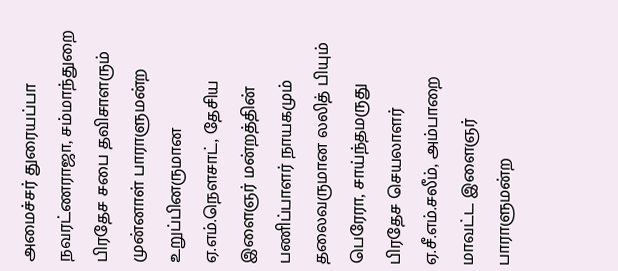அமைச்சர் துரையப்பா நவரட்ணராஜா, சம்மாந்துறை பிரதேச சபை தவிசாளரும் முன்னாள் பாராளுமன்ற உறுப்பினருமான ஏ.எம்.நௌசாட், தேசிய இளைஞர் மன்றத்தின் பணிப்பாளர் நாயகமும் தலைவருமான லலித் பியும் பெரேரா, சாய்ந்தமருது பிரதேச செயலாளர் ஏ.சீ.எம்.சலீம், அம்பாறை மாவட்ட இளைஞர் பாராளுமன்ற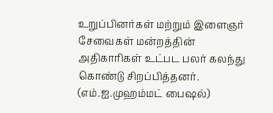உறுப்பினர்கள் மற்றும் இளைஞர் சேவைகள் மன்றத்தின் அதிகாரிகள் உட்பட பலர் கலந்து கொண்டு சிறப்பித்தனர். (எம்.ஐ.முஹம்மட் பைஷல்)